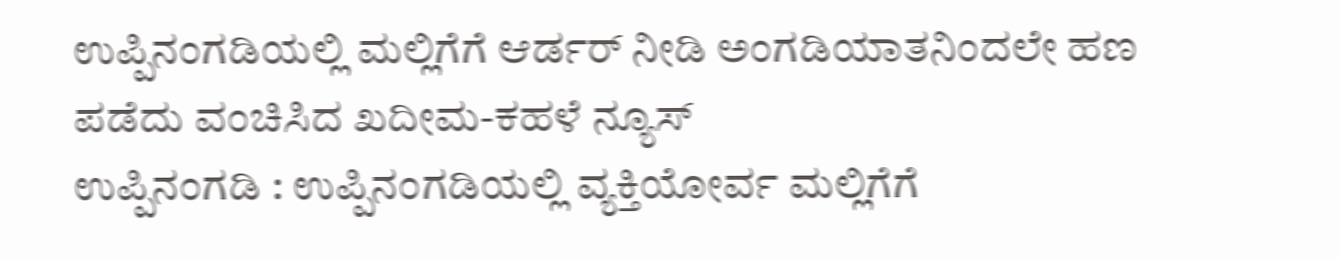ಉಪ್ಪಿನಂಗಡಿಯಲ್ಲಿ ಮಲ್ಲಿಗೆಗೆ ಆರ್ಡರ್ ನೀಡಿ ಅಂಗಡಿಯಾತನಿಂದಲೇ ಹಣ ಪಡೆದು ವಂಚಿಸಿದ ಖದೀಮ-ಕಹಳೆ ನ್ಯೂಸ್
ಉಪ್ಪಿನಂಗಡಿ : ಉಪ್ಪಿನಂಗಡಿಯಲ್ಲಿ ವ್ಯಕ್ತಿಯೋರ್ವ ಮಲ್ಲಿಗೆಗೆ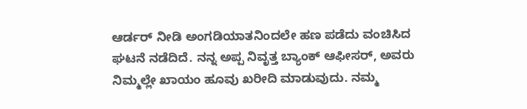ಆರ್ಡರ್ ನೀಡಿ ಅಂಗಡಿಯಾತನಿಂದಲೇ ಹಣ ಪಡೆದು ವಂಚಿಸಿದ ಘಟನೆ ನಡೆದಿದೆ. ನನ್ನ ಅಪ್ಪ ನಿವೃತ್ತ ಬ್ಯಾಂಕ್ ಆಫೀಸರ್, ಅವರು ನಿಮ್ಮಲ್ಲೇ ಖಾಯಂ ಹೂವು ಖರೀದಿ ಮಾಡುವುದು. ನಮ್ಮ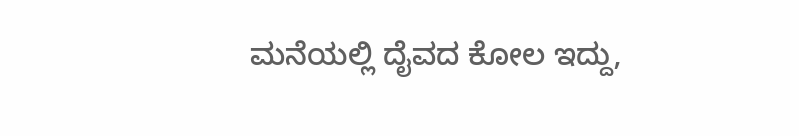ಮನೆಯಲ್ಲಿ ದೈವದ ಕೋಲ ಇದ್ದು,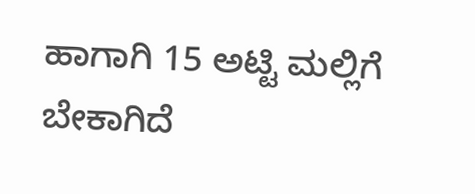ಹಾಗಾಗಿ 15 ಅಟ್ಟಿ ಮಲ್ಲಿಗೆ ಬೇಕಾಗಿದೆ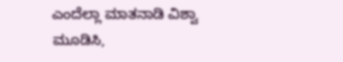ಎಂದೆಲ್ಲಾ ಮಾತನಾಡಿ ವಿಶ್ವಾ ಮೂಡಿಸಿ,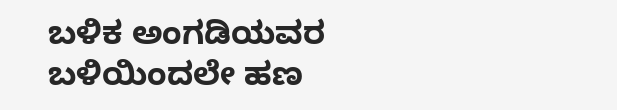ಬಳಿಕ ಅಂಗಡಿಯವರ ಬಳಿಯಿಂದಲೇ ಹಣ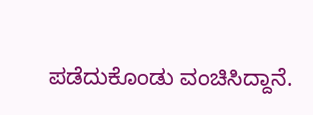ಪಡೆದುಕೊಂಡು ವಂಚಿಸಿದ್ದಾನೆ.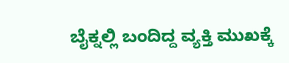ಬೈಕ್ನಲ್ಲಿ ಬಂದಿದ್ದ ವ್ಯಕ್ತಿ ಮುಖಕ್ಕೆ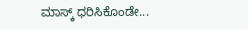ಮಾಸ್ಕ್ ಧರಿಸಿಕೊಂಡೇ...